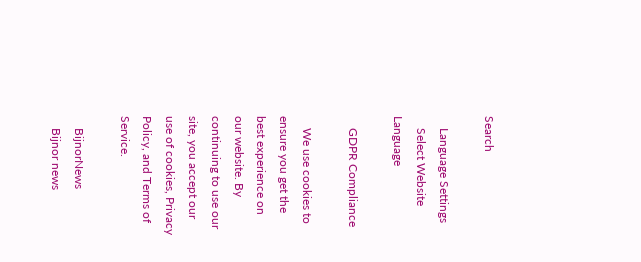Search

    Language Settings
    Select Website Language

    GDPR Compliance

    We use cookies to ensure you get the best experience on our website. By continuing to use our site, you accept our use of cookies, Privacy Policy, and Terms of Service.

    BijnorNews
    Bijnor news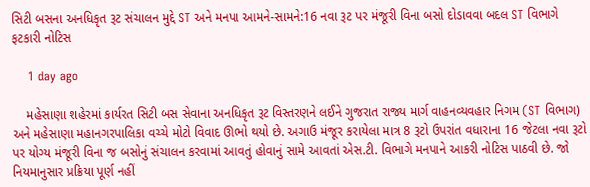સિટી બસના અનધિકૃત રૂટ સંચાલન મુદ્દે ST અને મનપા આમને-સામને:16 નવા રૂટ પર મંજૂરી વિના બસો દોડાવવા બદલ ST વિભાગે ફટકારી નોટિસ

    1 day ago

    મહેસાણા શહેરમાં કાર્યરત સિટી બસ સેવાના અનધિકૃત રૂટ વિસ્તરણને લઈને ગુજરાત રાજ્ય માર્ગ વાહનવ્યવહાર નિગમ (ST વિભાગ) અને મહેસાણા મહાનગરપાલિકા વચ્ચે મોટો વિવાદ ઊભો થયો છે. અગાઉ મંજૂર કરાયેલા માત્ર 8 રૂટો ઉપરાંત વધારાના 16 જેટલા નવા રૂટો પર યોગ્ય મંજૂરી વિના જ બસોનું સંચાલન કરવામાં આવતું હોવાનું સામે આવતાં એસ.ટી. વિભાગે મનપાને આકરી નોટિસ પાઠવી છે. જો નિયમાનુસાર પ્રક્રિયા પૂર્ણ નહીં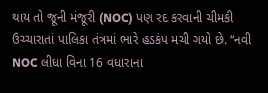થાય તો જૂની મંજૂરી (NOC) પણ રદ કરવાની ચીમકી ઉચ્ચારાતાં પાલિકા તંત્રમાં ભારે હડકંપ મચી ગયો છે. “નવી NOC લીધા વિના 16 વધારાના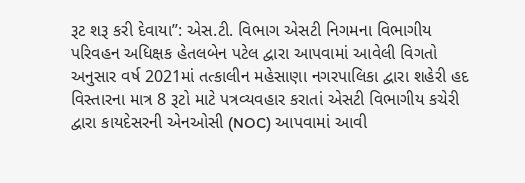રૂટ શરૂ કરી દેવાયા”: એસ.ટી. વિભાગ એસટી નિગમના વિભાગીય પરિવહન અધિક્ષક હેતલબેન પટેલ દ્વારા આપવામાં આવેલી વિગતો અનુસાર વર્ષ 2021માં તત્કાલીન મહેસાણા નગરપાલિકા દ્વારા શહેરી હદ વિસ્તારના માત્ર 8 રૂટો માટે પત્રવ્યવહાર કરાતાં એસટી વિભાગીય કચેરી દ્વારા કાયદેસરની એનઓસી (NOC) આપવામાં આવી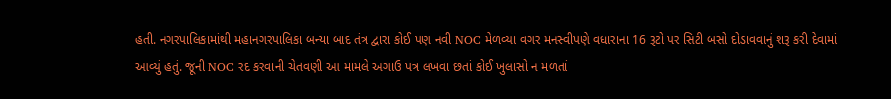હતી. નગરપાલિકામાંથી મહાનગરપાલિકા બન્યા બાદ તંત્ર દ્વારા કોઈ પણ નવી NOC મેળવ્યા વગર મનસ્વીપણે વધારાના 16 રૂટો પર સિટી બસો દોડાવવાનું શરૂ કરી દેવામાં આવ્યું હતું. જૂની NOC રદ કરવાની ચેતવણી આ મામલે અગાઉ પત્ર લખવા છતાં કોઈ ખુલાસો ન મળતાં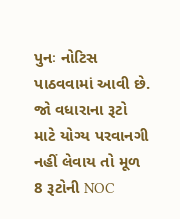પુનઃ નોટિસ પાઠવવામાં આવી છે. જો વધારાના રૂટો માટે યોગ્ય પરવાનગી નહીં લેવાય તો મૂળ 8 રૂટોની NOC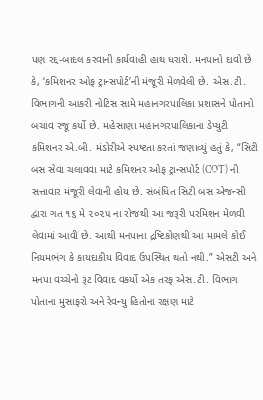પણ રદ્દ-બાદલ કરવાની કાર્યવાહી હાથ ધરાશે. મનપાનો દાવો છે કે, ‘કમિશનર ઓફ ટ્રાન્સપોર્ટ’ની મંજૂરી મેળવેલી છે. એસ.ટી. વિભાગની આકરી નોટિસ સામે મહાનગરપાલિકા પ્રશાસને પોતાનો બચાવ રજૂ કર્યો છે. મહેસાણા મહાનગરપાલિકાના ડેપ્યુટી કમિશનર એ.બી. મંડોરીએ સ્પષ્ટતા કરતાં જણાવ્યું હતું કે, “સિટી બસ સેવા ચલાવવા માટે કમિશનર ઓફ ટ્રાન્સપોર્ટ (COT) ની સત્તાવાર મંજૂરી લેવાની હોય છે. સંબંધિત સિટી બસ એજન્સી દ્વારા ગત ૧૬ મે ૨૦૨૫ ના રોજથી આ જરૂરી પરમિશન મેળવી લેવામાં આવી છે. આથી મનપાના દ્રષ્ટિકોણથી આ મામલે કોઈ નિયમભંગ કે કાયદાકીય વિવાદ ઉપસ્થિત થતો નથી.” એસટી અને મનપા વચ્ચેનો રૂટ વિવાદ વકર્યો એક તરફ એસ.ટી. વિભાગ પોતાના મુસાફરો અને રેવન્યુ હિતોના રક્ષણ માટે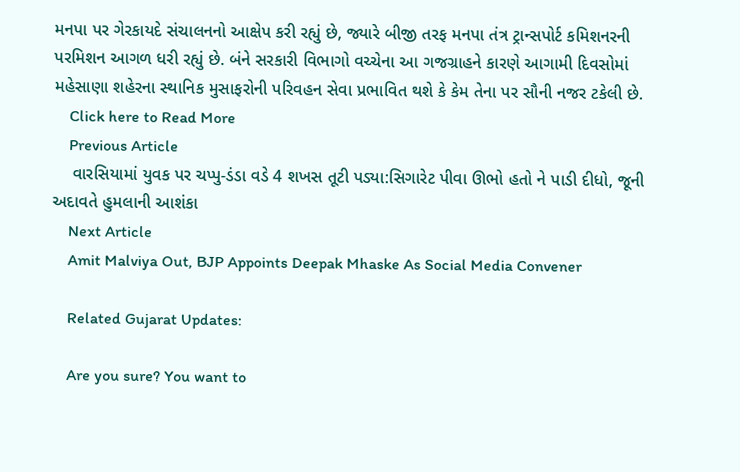મનપા પર ગેરકાયદે સંચાલનનો આક્ષેપ કરી રહ્યું છે, જ્યારે બીજી તરફ મનપા તંત્ર ટ્રાન્સપોર્ટ કમિશનરની પરમિશન આગળ ધરી રહ્યું છે. બંને સરકારી વિભાગો વચ્ચેના આ ગજગ્રાહને કારણે આગામી દિવસોમાં મહેસાણા શહેરના સ્થાનિક મુસાફરોની પરિવહન સેવા પ્રભાવિત થશે કે કેમ તેના પર સૌની નજર ટકેલી છે.
    Click here to Read More
    Previous Article
    વારસિયામાં યુવક પર ચપ્પુ-ડંડા વડે 4 શખસ તૂટી પડ્યા:સિગારેટ પીવા ઊભો હતો ને પાડી દીધો, જૂની અદાવતે હુમલાની આશંકા
    Next Article
    Amit Malviya Out, BJP Appoints Deepak Mhaske As Social Media Convener

    Related Gujarat Updates:

    Are you sure? You want to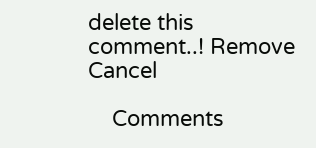delete this comment..! Remove Cancel

    Comments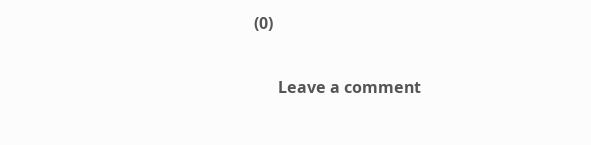(0)

      Leave a comment